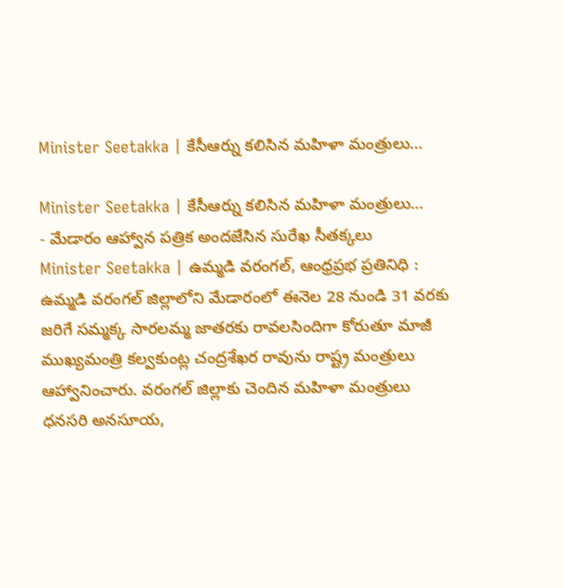Minister Seetakka | కేసీఆర్ను కలిసిన మహిళా మంత్రులు…

Minister Seetakka | కేసీఆర్ను కలిసిన మహిళా మంత్రులు…
- మేడారం ఆహ్వాన పత్రిక అందజేసిన సురేఖ సీతక్కలు
Minister Seetakka | ఉమ్మడి వరంగల్, ఆంధ్రప్రభ ప్రతినిధి : ఉమ్మడి వరంగల్ జిల్లాలోని మేడారంలో ఈనెల 28 నుండి 31 వరకు జరిగే సమ్మక్క సారలమ్మ జాతరకు రావలసిందిగా కోరుతూ మాజీ ముఖ్యమంత్రి కల్వకుంట్ల చంద్రశేఖర రావును రాష్ట్ర మంత్రులు ఆహ్వానించారు. వరంగల్ జిల్లాకు చెందిన మహిళా మంత్రులు ధనసరి అనసూయ,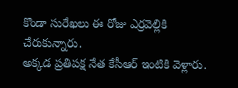కొండా సురేఖలు ఈ రోజు ఎర్రవెల్లికి చేరుకున్నారు.
అక్కడ ప్రతిపక్ష నేత కేసీఆర్ ఇంటికి వెళ్లారు.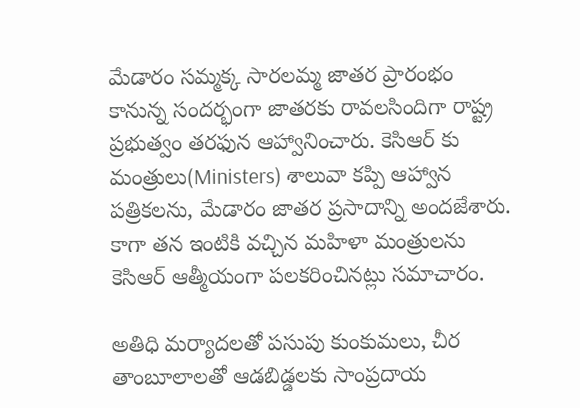మేడారం సమ్మక్క సారలమ్మ జాతర ప్రారంభం కానున్న సందర్భంగా జాతరకు రావలసిందిగా రాష్ట్ర ప్రభుత్వం తరఫున ఆహ్వానించారు. కెసిఆర్ కు మంత్రులు(Ministers) శాలువా కప్పి ఆహ్వాన పత్రికలను, మేడారం జాతర ప్రసాదాన్ని అందజేశారు. కాగా తన ఇంటికి వచ్చిన మహిళా మంత్రులను కెసిఆర్ ఆత్మీయంగా పలకరించినట్లు సమాచారం.

అతిధి మర్యాదలతో పసుపు కుంకుమలు, చీర తాంబూలాలతో ఆడబిడ్డలకు సాంప్రదాయ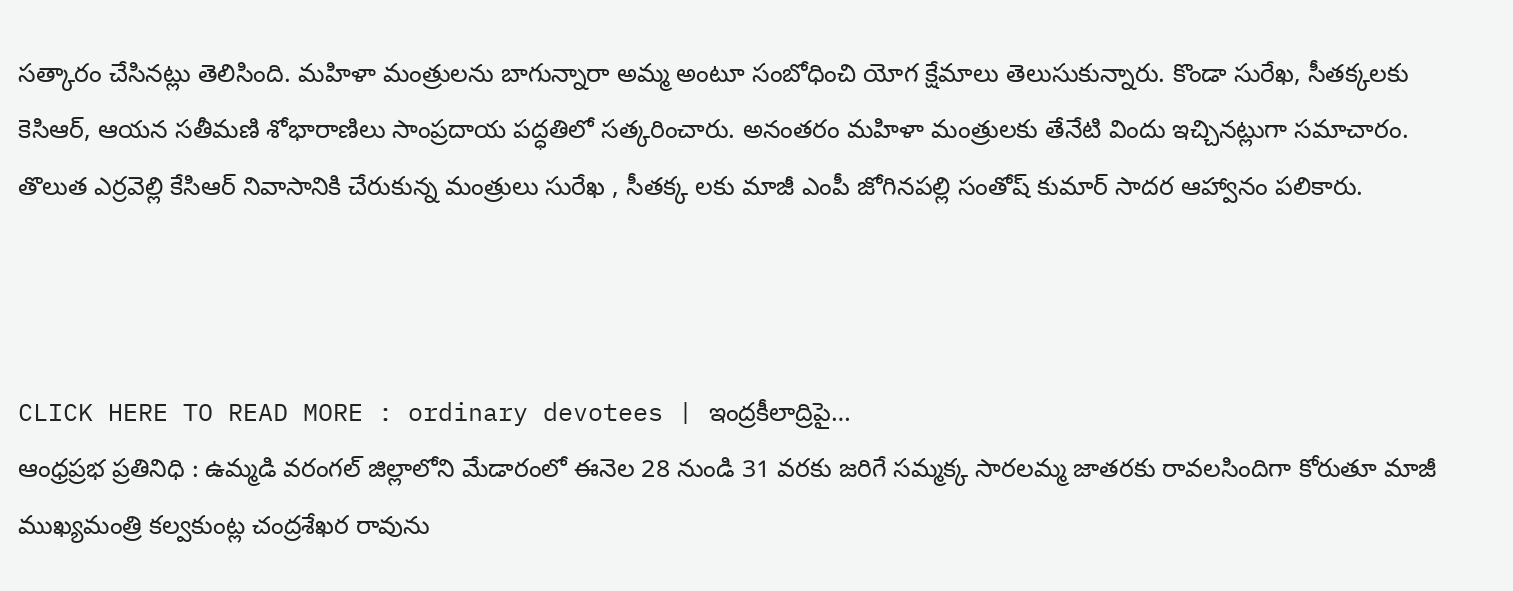సత్కారం చేసినట్లు తెలిసింది. మహిళా మంత్రులను బాగున్నారా అమ్మ అంటూ సంబోధించి యోగ క్షేమాలు తెలుసుకున్నారు. కొండా సురేఖ, సీతక్కలకు కెసిఆర్, ఆయన సతీమణి శోభారాణిలు సాంప్రదాయ పద్ధతిలో సత్కరించారు. అనంతరం మహిళా మంత్రులకు తేనేటి విందు ఇచ్చినట్లుగా సమాచారం. తొలుత ఎర్రవెల్లి కేసిఆర్ నివాసానికి చేరుకున్న మంత్రులు సురేఖ , సీతక్క లకు మాజీ ఎంపీ జోగినపల్లి సంతోష్ కుమార్ సాదర ఆహ్వానం పలికారు.



CLICK HERE TO READ MORE : ordinary devotees | ఇంద్రకీలాద్రిపై…
ఆంధ్రప్రభ ప్రతినిధి : ఉమ్మడి వరంగల్ జిల్లాలోని మేడారంలో ఈనెల 28 నుండి 31 వరకు జరిగే సమ్మక్క సారలమ్మ జాతరకు రావలసిందిగా కోరుతూ మాజీ ముఖ్యమంత్రి కల్వకుంట్ల చంద్రశేఖర రావును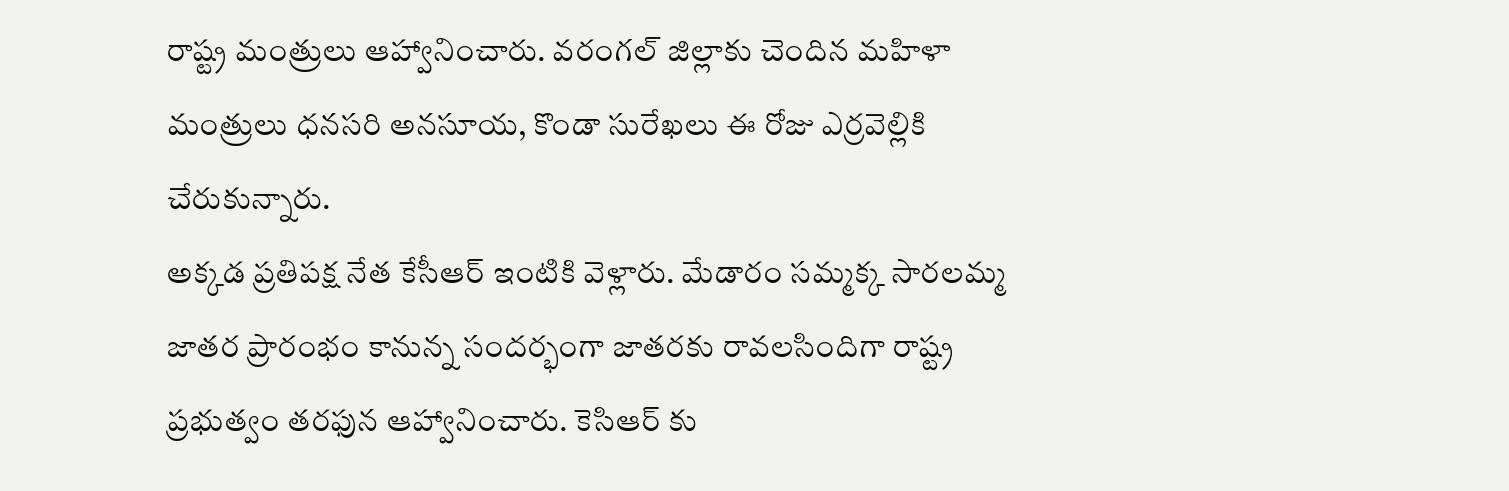రాష్ట్ర మంత్రులు ఆహ్వానించారు. వరంగల్ జిల్లాకు చెందిన మహిళా మంత్రులు ధనసరి అనసూయ, కొండా సురేఖలు ఈ రోజు ఎర్రవెల్లికి చేరుకున్నారు.
అక్కడ ప్రతిపక్ష నేత కేసీఆర్ ఇంటికి వెళ్లారు. మేడారం సమ్మక్క సారలమ్మ జాతర ప్రారంభం కానున్న సందర్భంగా జాతరకు రావలసిందిగా రాష్ట్ర ప్రభుత్వం తరఫున ఆహ్వానించారు. కెసిఆర్ కు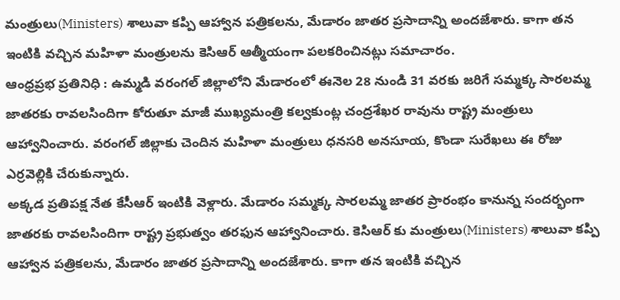మంత్రులు(Ministers) శాలువా కప్పి ఆహ్వాన పత్రికలను, మేడారం జాతర ప్రసాదాన్ని అందజేశారు. కాగా తన ఇంటికి వచ్చిన మహిళా మంత్రులను కెసిఆర్ ఆత్మీయంగా పలకరించినట్లు సమాచారం.
ఆంధ్రప్రభ ప్రతినిధి : ఉమ్మడి వరంగల్ జిల్లాలోని మేడారంలో ఈనెల 28 నుండి 31 వరకు జరిగే సమ్మక్క సారలమ్మ జాతరకు రావలసిందిగా కోరుతూ మాజీ ముఖ్యమంత్రి కల్వకుంట్ల చంద్రశేఖర రావును రాష్ట్ర మంత్రులు ఆహ్వానించారు. వరంగల్ జిల్లాకు చెందిన మహిళా మంత్రులు ధనసరి అనసూయ, కొండా సురేఖలు ఈ రోజు ఎర్రవెల్లికి చేరుకున్నారు.
అక్కడ ప్రతిపక్ష నేత కేసీఆర్ ఇంటికి వెళ్లారు. మేడారం సమ్మక్క సారలమ్మ జాతర ప్రారంభం కానున్న సందర్భంగా జాతరకు రావలసిందిగా రాష్ట్ర ప్రభుత్వం తరఫున ఆహ్వానించారు. కెసిఆర్ కు మంత్రులు(Ministers) శాలువా కప్పి ఆహ్వాన పత్రికలను, మేడారం జాతర ప్రసాదాన్ని అందజేశారు. కాగా తన ఇంటికి వచ్చిన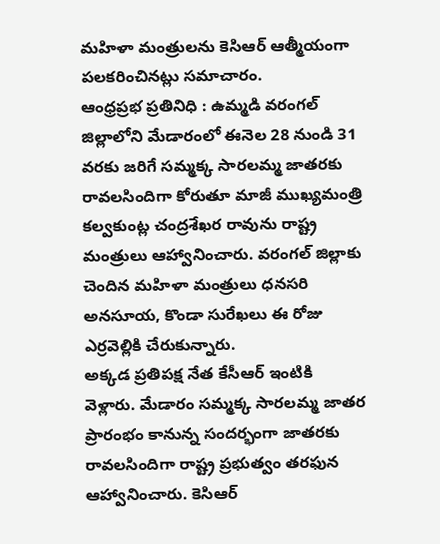మహిళా మంత్రులను కెసిఆర్ ఆత్మీయంగా పలకరించినట్లు సమాచారం.
ఆంధ్రప్రభ ప్రతినిధి : ఉమ్మడి వరంగల్ జిల్లాలోని మేడారంలో ఈనెల 28 నుండి 31 వరకు జరిగే సమ్మక్క సారలమ్మ జాతరకు రావలసిందిగా కోరుతూ మాజీ ముఖ్యమంత్రి కల్వకుంట్ల చంద్రశేఖర రావును రాష్ట్ర మంత్రులు ఆహ్వానించారు. వరంగల్ జిల్లాకు చెందిన మహిళా మంత్రులు ధనసరి అనసూయ, కొండా సురేఖలు ఈ రోజు ఎర్రవెల్లికి చేరుకున్నారు.
అక్కడ ప్రతిపక్ష నేత కేసీఆర్ ఇంటికి వెళ్లారు. మేడారం సమ్మక్క సారలమ్మ జాతర ప్రారంభం కానున్న సందర్భంగా జాతరకు రావలసిందిగా రాష్ట్ర ప్రభుత్వం తరఫున ఆహ్వానించారు. కెసిఆర్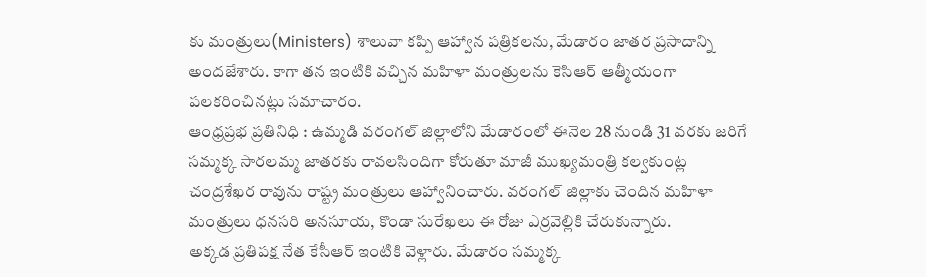కు మంత్రులు(Ministers) శాలువా కప్పి ఆహ్వాన పత్రికలను, మేడారం జాతర ప్రసాదాన్ని అందజేశారు. కాగా తన ఇంటికి వచ్చిన మహిళా మంత్రులను కెసిఆర్ ఆత్మీయంగా పలకరించినట్లు సమాచారం.
ఆంధ్రప్రభ ప్రతినిధి : ఉమ్మడి వరంగల్ జిల్లాలోని మేడారంలో ఈనెల 28 నుండి 31 వరకు జరిగే సమ్మక్క సారలమ్మ జాతరకు రావలసిందిగా కోరుతూ మాజీ ముఖ్యమంత్రి కల్వకుంట్ల చంద్రశేఖర రావును రాష్ట్ర మంత్రులు ఆహ్వానించారు. వరంగల్ జిల్లాకు చెందిన మహిళా మంత్రులు ధనసరి అనసూయ, కొండా సురేఖలు ఈ రోజు ఎర్రవెల్లికి చేరుకున్నారు.
అక్కడ ప్రతిపక్ష నేత కేసీఆర్ ఇంటికి వెళ్లారు. మేడారం సమ్మక్క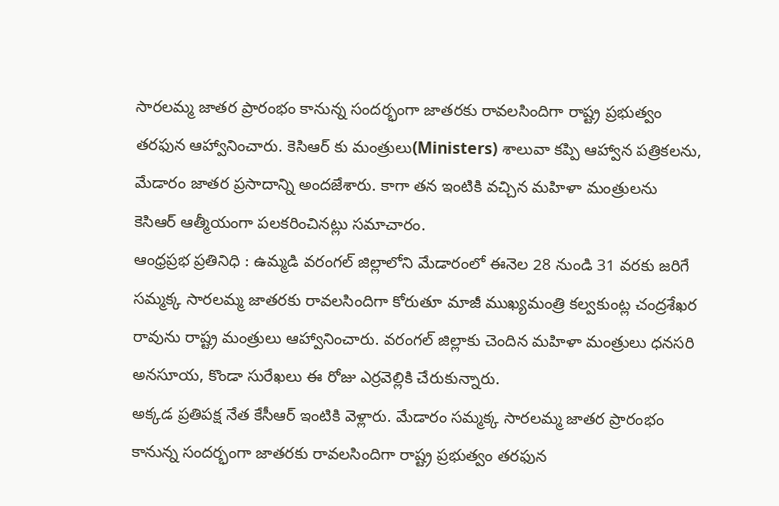సారలమ్మ జాతర ప్రారంభం కానున్న సందర్భంగా జాతరకు రావలసిందిగా రాష్ట్ర ప్రభుత్వం తరఫున ఆహ్వానించారు. కెసిఆర్ కు మంత్రులు(Ministers) శాలువా కప్పి ఆహ్వాన పత్రికలను, మేడారం జాతర ప్రసాదాన్ని అందజేశారు. కాగా తన ఇంటికి వచ్చిన మహిళా మంత్రులను కెసిఆర్ ఆత్మీయంగా పలకరించినట్లు సమాచారం.
ఆంధ్రప్రభ ప్రతినిధి : ఉమ్మడి వరంగల్ జిల్లాలోని మేడారంలో ఈనెల 28 నుండి 31 వరకు జరిగే సమ్మక్క సారలమ్మ జాతరకు రావలసిందిగా కోరుతూ మాజీ ముఖ్యమంత్రి కల్వకుంట్ల చంద్రశేఖర రావును రాష్ట్ర మంత్రులు ఆహ్వానించారు. వరంగల్ జిల్లాకు చెందిన మహిళా మంత్రులు ధనసరి అనసూయ, కొండా సురేఖలు ఈ రోజు ఎర్రవెల్లికి చేరుకున్నారు.
అక్కడ ప్రతిపక్ష నేత కేసీఆర్ ఇంటికి వెళ్లారు. మేడారం సమ్మక్క సారలమ్మ జాతర ప్రారంభం కానున్న సందర్భంగా జాతరకు రావలసిందిగా రాష్ట్ర ప్రభుత్వం తరఫున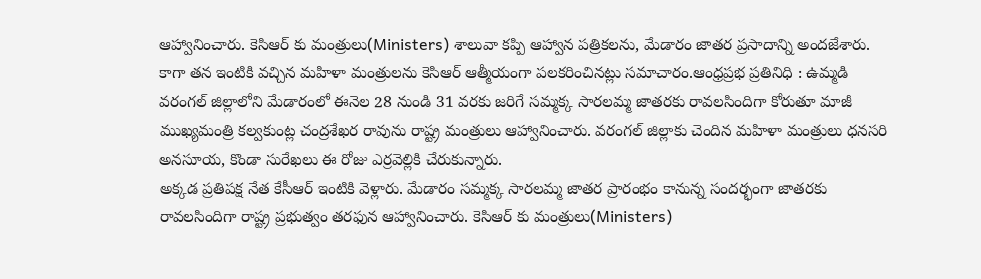ఆహ్వానించారు. కెసిఆర్ కు మంత్రులు(Ministers) శాలువా కప్పి ఆహ్వాన పత్రికలను, మేడారం జాతర ప్రసాదాన్ని అందజేశారు. కాగా తన ఇంటికి వచ్చిన మహిళా మంత్రులను కెసిఆర్ ఆత్మీయంగా పలకరించినట్లు సమాచారం.ఆంధ్రప్రభ ప్రతినిధి : ఉమ్మడి వరంగల్ జిల్లాలోని మేడారంలో ఈనెల 28 నుండి 31 వరకు జరిగే సమ్మక్క సారలమ్మ జాతరకు రావలసిందిగా కోరుతూ మాజీ ముఖ్యమంత్రి కల్వకుంట్ల చంద్రశేఖర రావును రాష్ట్ర మంత్రులు ఆహ్వానించారు. వరంగల్ జిల్లాకు చెందిన మహిళా మంత్రులు ధనసరి అనసూయ, కొండా సురేఖలు ఈ రోజు ఎర్రవెల్లికి చేరుకున్నారు.
అక్కడ ప్రతిపక్ష నేత కేసీఆర్ ఇంటికి వెళ్లారు. మేడారం సమ్మక్క సారలమ్మ జాతర ప్రారంభం కానున్న సందర్భంగా జాతరకు రావలసిందిగా రాష్ట్ర ప్రభుత్వం తరఫున ఆహ్వానించారు. కెసిఆర్ కు మంత్రులు(Ministers)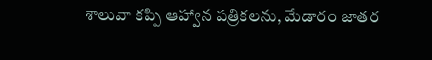శాలువా కప్పి ఆహ్వాన పత్రికలను, మేడారం జాతర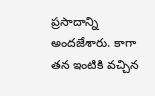ప్రసాదాన్ని అందజేశారు. కాగా తన ఇంటికి వచ్చిన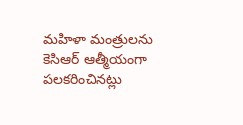మహిళా మంత్రులను కెసిఆర్ ఆత్మీయంగా పలకరించినట్లు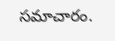సమాచారం.